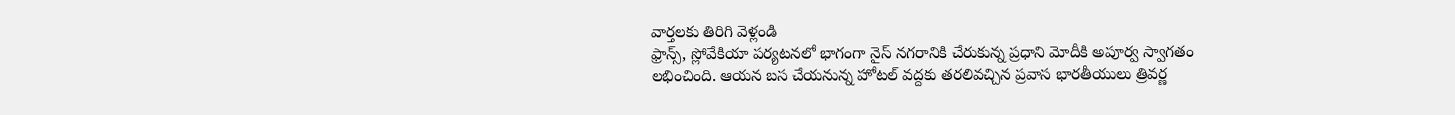వార్తలకు తిరిగి వెళ్లండి
ఫ్రాన్స్, స్లోవేకియా పర్యటనలో భాగంగా నైస్ నగరానికి చేరుకున్న ప్రధాని మోదీకి అపూర్వ స్వాగతం లభించింది. ఆయన బస చేయనున్న హోటల్ వద్దకు తరలివచ్చిన ప్రవాస భారతీయులు త్రివర్ణ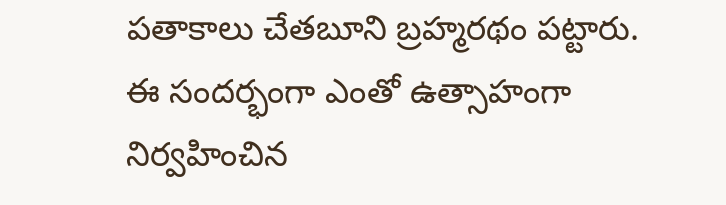పతాకాలు చేతబూని బ్రహ్మరథం పట్టారు.
ఈ సందర్భంగా ఎంతో ఉత్సాహంగా నిర్వహించిన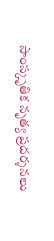సాంస్కృతిక నృత్య ప్రదర్శనలు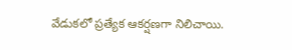వేడుకలో ప్రత్యేక ఆకర్షణగా నిలిచాయి.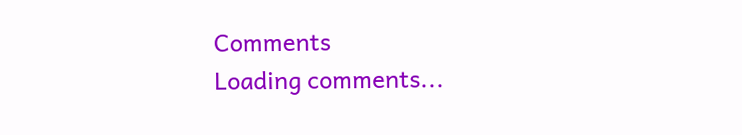Comments
Loading comments...